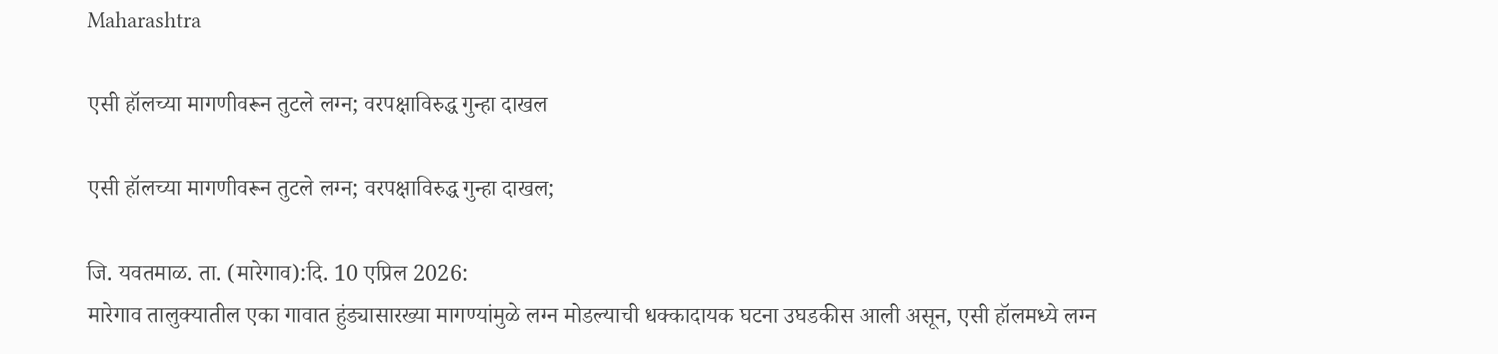Maharashtra

एसी हॉलच्या मागणीवरून तुटले लग्न; वरपक्षाविरुद्ध गुन्हा दाखल

एसी हॉलच्या मागणीवरून तुटले लग्न; वरपक्षाविरुद्ध गुन्हा दाखल;

जि. यवतमाळ. ता. (मारेगाव):दि. 10 एप्रिल 2026:
मारेगाव तालुक्यातील एका गावात हुंड्यासारख्या मागण्यांमुळे लग्न मोडल्याची धक्कादायक घटना उघडकीस आली असून, एसी हॉलमध्ये लग्न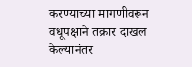करण्याच्या मागणीवरून वधूपक्षाने तक्रार दाखल केल्यानंतर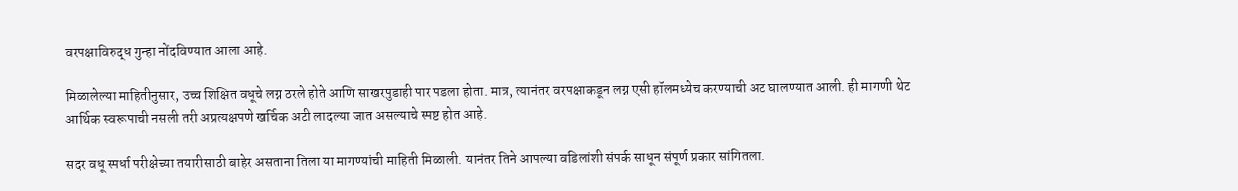वरपक्षाविरुद्ध गुन्हा नोंदविण्यात आला आहे.

मिळालेल्या माहितीनुसार, उच्च शिक्षित वधूचे लग्न ठरले होते आणि साखरपुडाही पार पडला होता. मात्र, त्यानंतर वरपक्षाकडून लग्न एसी हॉलमध्येच करण्याची अट घालण्यात आली. ही मागणी थेट आर्थिक स्वरूपाची नसली तरी अप्रत्यक्षपणे खर्चिक अटी लादल्या जात असल्याचे स्पष्ट होत आहे.

सदर वधू स्पर्धा परीक्षेच्या तयारीसाठी बाहेर असताना तिला या मागण्यांची माहिती मिळाली. यानंतर तिने आपल्या वडिलांशी संपर्क साधून संपूर्ण प्रकार सांगितला.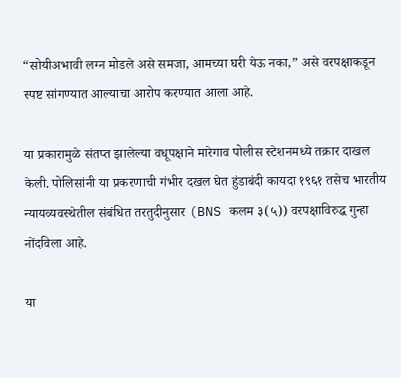“सोयीअभावी लग्न मोडले असे समजा, आमच्या घरी येऊ नका,” असे वरपक्षाकडून स्पष्ट सांगण्यात आल्याचा आरोप करण्यात आला आहे.

या प्रकारामुळे संतप्त झालेल्या वधूपक्षाने मारेगाव पोलीस स्टेशनमध्ये तक्रार दाखल केली. पोलिसांनी या प्रकरणाची गंभीर दखल घेत हुंडाबंदी कायदा १९६१ तसेच भारतीय न्यायव्यवस्थेतील संबंधित तरतुदीनुसार (BNS कलम ३(५)) वरपक्षाविरुद्ध गुन्हा नोंदविला आहे.

या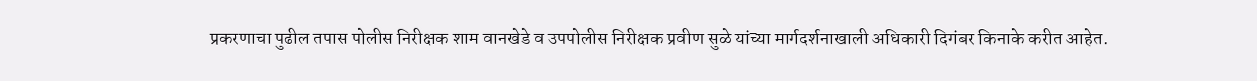प्रकरणाचा पुढील तपास पोलीस निरीक्षक शाम वानखेडे व उपपोलीस निरीक्षक प्रवीण सुळे यांच्या मार्गदर्शनाखाली अधिकारी दिगंबर किनाके करीत आहेत.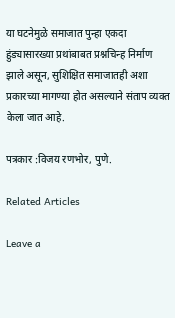या घटनेमुळे समाजात पुन्हा एकदा हुंड्यासारख्या प्रथांबाबत प्रश्नचिन्ह निर्माण झाले असून, सुशिक्षित समाजातही अशा प्रकारच्या मागण्या होत असल्याने संताप व्यक्त केला जात आहे.

पत्रकार :विजय रणभोर, पुणे.

Related Articles

Leave a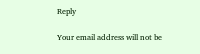Reply

Your email address will not be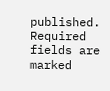published. Required fields are marked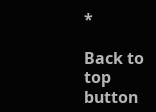*

Back to top button